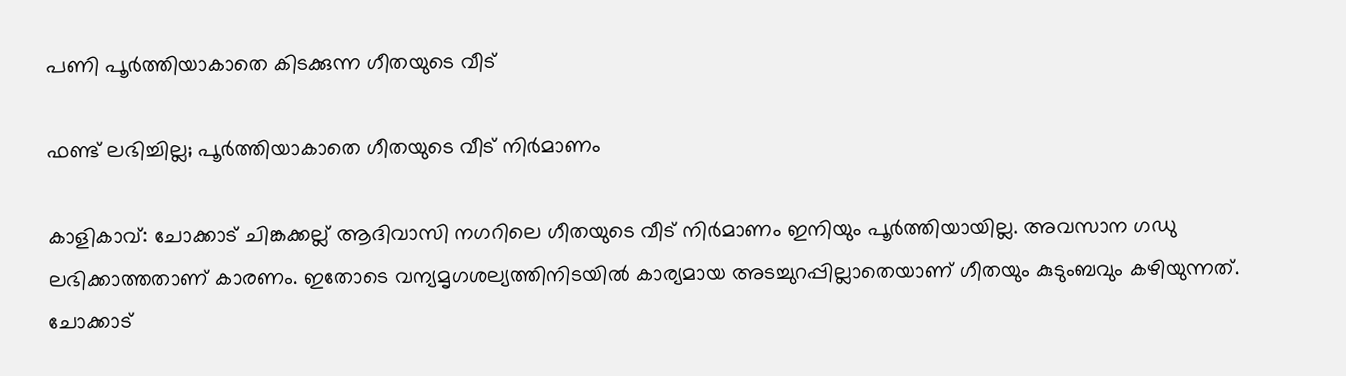പണി പൂർത്തിയാകാതെ കിടക്കുന്ന ഗീതയുടെ വീട്

ഫണ്ട് ലഭിച്ചില്ല; പൂർത്തിയാകാതെ ഗീതയുടെ വീട് നിർമാണം

കാളികാവ്: ചോക്കാട് ചിങ്കക്കല്ല് ആദിവാസി നഗറിലെ ഗീതയുടെ വീട് നിർമാണം ഇനിയും പൂർത്തിയായില്ല. അവസാന ഗഡു ലഭിക്കാത്തതാണ് കാരണം. ഇതോടെ വന്യമൃഗശല്യത്തിനിടയിൽ കാര്യമായ അടച്ചുറപ്പില്ലാതെയാണ് ഗീതയും കുടുംബവും കഴിയുന്നത്. ചോക്കാട്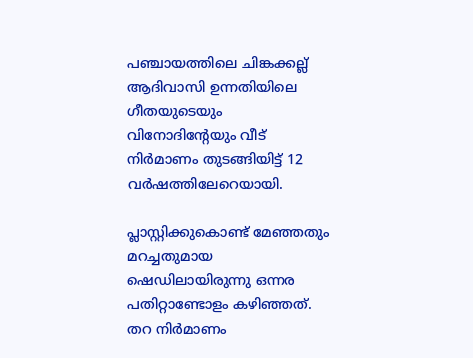പഞ്ചായത്തിലെ ചിങ്കക്കല്ല് ആദിവാസി ഉന്നതിയിലെ ഗീതയുടെയും വിനോദിന്റേയും വീട് നിർമാണം തുടങ്ങിയിട്ട് 12 വർഷത്തിലേറെയായി.

പ്ലാസ്റ്റിക്കുകൊണ്ട് മേഞ്ഞതും മറച്ചതുമായ ഷെഡിലായിരുന്നു ഒന്നര പതിറ്റാണ്ടോളം കഴിഞ്ഞത്. തറ നിർമാണം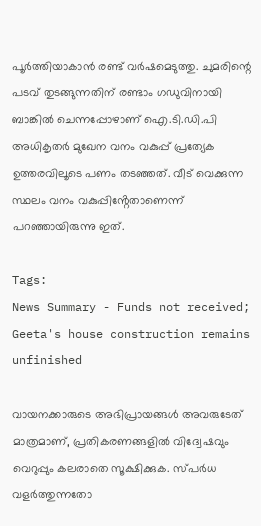പൂർത്തിയാകാൻ രണ്ട് വർഷമെടുത്തു. ചുമരിന്റെ പടവ് തുടങ്ങുന്നതിന് രണ്ടാം ഗഡുവിനായി ബാങ്കിൽ ചെന്നപ്പോഴാണ് ഐ.ടി.ഡി.പി അധികൃതർ മുഖേന വനം വകുപ്പ് പ്രത്യേക ഉത്തരവിലൂടെ പണം തടഞ്ഞത്. വീട് വെക്കുന്ന സ്ഥലം വനം വകുപ്പിൻ്റേതാണെന്ന് പറഞ്ഞായിരുന്നു ഇത്.

Tags:
News Summary - Funds not received; Geeta's house construction remains unfinished

വായനക്കാരുടെ അഭിപ്രായങ്ങള്‍ അവരുടേത് മാത്രമാണ്, പ്രതികരണങ്ങളിൽ വിദ്വേഷവും വെറുപ്പും കലരാതെ സൂക്ഷിക്കുക. സ്പർധ വളർത്തുന്നതോ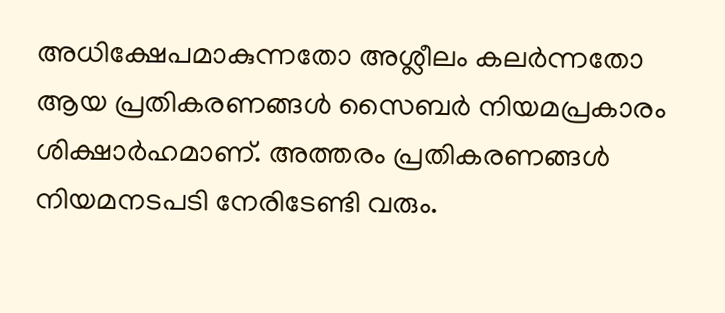അധിക്ഷേപമാകുന്നതോ അശ്ലീലം കലർന്നതോ ആയ പ്രതികരണങ്ങൾ സൈബർ നിയമപ്രകാരം ശിക്ഷാർഹമാണ്. അത്തരം പ്രതികരണങ്ങൾ നിയമനടപടി നേരിടേണ്ടി വരും.